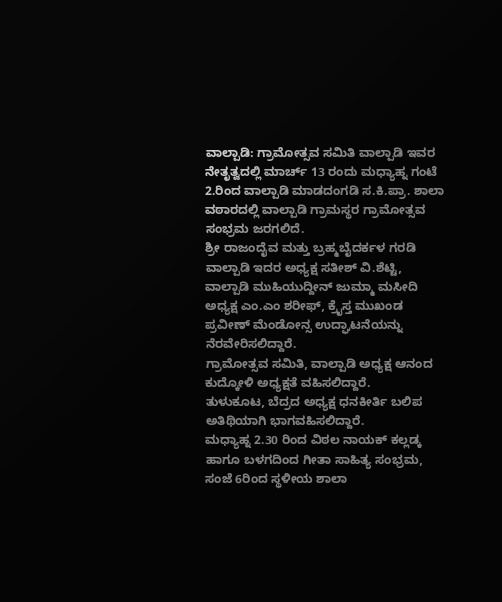ವಾಲ್ಪಾಡಿ: ಗ್ರಾಮೋತ್ಸವ ಸಮಿತಿ ವಾಲ್ಪಾಡಿ ಇವರ ನೇತೃತ್ವದಲ್ಲಿ ಮಾರ್ಚ್ 13 ರಂದು ಮಧ್ಯಾಹ್ನ ಗಂಟೆ 2.ರಿಂದ ವಾಲ್ಪಾಡಿ ಮಾಡದಂಗಡಿ ಸ.ಕಿ.ಪ್ರಾ. ಶಾಲಾ ವಠಾರದಲ್ಲಿ ವಾಲ್ಪಾಡಿ ಗ್ರಾಮಸ್ಥರ ಗ್ರಾಮೋತ್ಸವ ಸಂಭ್ರಮ ಜರಗಲಿದೆ.
ಶ್ರೀ ರಾಜಂದೈವ ಮತ್ತು ಬ್ರಹ್ಮಬೈದರ್ಕಳ ಗರಡಿ ವಾಲ್ಪಾಡಿ ಇದರ ಅಧ್ಯಕ್ಷ ಸತೀಶ್ ವಿ.ಶೆಟ್ಟಿ, ವಾಲ್ಪಾಡಿ ಮುಹಿಯುದ್ದೀನ್ ಜುಮ್ಮಾ ಮಸೀದಿ ಅಧ್ಯಕ್ಷ ಎಂ.ಎಂ ಶರೀಫ್, ಕ್ರೈಸ್ತ ಮುಖಂಡ ಪ್ರವೀಣ್ ಮೆಂಡೋನ್ಸ ಉದ್ಘಾಟನೆಯನ್ನು ನೆರವೇರಿಸಲಿದ್ದಾರೆ.
ಗ್ರಾಮೋತ್ಸವ ಸಮಿತಿ, ವಾಲ್ಪಾಡಿ ಅಧ್ಯಕ್ಷ ಆನಂದ ಕುದ್ಕೋಳಿ ಅಧ್ಯಕ್ಷತೆ ವಹಿಸಲಿದ್ದಾರೆ.
ತುಳುಕೂಟ, ಬೆದ್ರದ ಅಧ್ಯಕ್ಷ ಧನಕೀರ್ತಿ ಬಲಿಪ ಅತಿಥಿಯಾಗಿ ಭಾಗವಹಿಸಲಿದ್ದಾರೆ.
ಮಧ್ಯಾಹ್ನ 2.30 ರಿಂದ ವಿಠಲ ನಾಯಕ್ ಕಲ್ಲಡ್ಕ ಹಾಗೂ ಬಳಗದಿಂದ ಗೀತಾ ಸಾಹಿತ್ಯ ಸಂಭ್ರಮ, ಸಂಜೆ 6ರಿಂದ ಸ್ಥಳೀಯ ಶಾಲಾ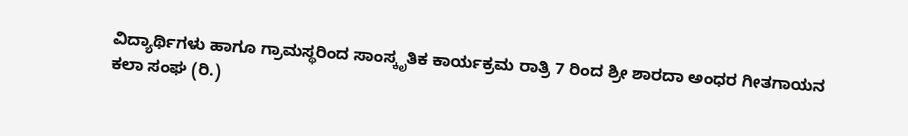ವಿದ್ಯಾರ್ಥಿಗಳು ಹಾಗೂ ಗ್ರಾಮಸ್ಥರಿಂದ ಸಾಂಸ್ಕೃತಿಕ ಕಾರ್ಯಕ್ರಮ ರಾತ್ರಿ 7 ರಿಂದ ಶ್ರೀ ಶಾರದಾ ಅಂಧರ ಗೀತಗಾಯನ ಕಲಾ ಸಂಘ (ರಿ.)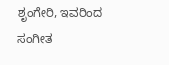ಶೃಂಗೇರಿ, ಇವರಿಂದ ಸಂಗೀತ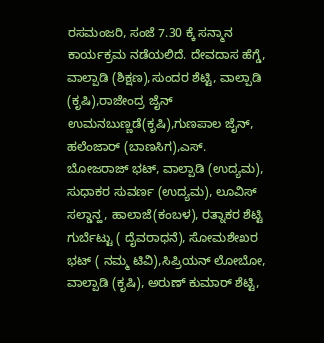ರಸಮಂಜರಿ, ಸಂಜೆ 7.30 ಕ್ಕೆ ಸನ್ಮಾನ ಕಾರ್ಯಕ್ರಮ ನಡೆಯಲಿದೆ. ದೇವದಾಸ ಹೆಗ್ಡೆ, ವಾಲ್ಪಾಡಿ (ಶಿಕ್ಷಣ),ಸುಂದರ ಶೆಟ್ಟಿ, ವಾಲ್ಪಾಡಿ (ಕೃಷಿ),ರಾಜೇಂದ್ರ ಜೈನ್ ಉಮನಬುಣ್ಣಡೆ(ಕೃಷಿ),ಗುಣಪಾಲ ಜೈನ್, ಹಲೆಂಜಾರ್ (ಬಾಣಸಿಗ),ಎಸ್. ಬೋಜರಾಜ್ ಭಟ್, ವಾಲ್ಪಾಡಿ (ಉದ್ಯಮ), ಸುಧಾಕರ ಸುವರ್ಣ (ಉದ್ಯಮ), ಲೂವಿಸ್ ಸಲ್ಡಾನ್ಹ, ಹಾಲಾಜೆ(ಕಂಬಳ), ರತ್ನಾಕರ ಶೆಟ್ಟಿ ಗುರ್ಬೆಟ್ಟು ( ದೈವರಾಧನೆ), ಸೋಮಶೇಖರ ಭಟ್ ( ನಮ್ಮ ಟಿವಿ),ಸಿಪ್ರಿಯನ್ ಲೋಬೋ, ವಾಲ್ಪಾಡಿ (ಕೃಷಿ), ಅರುಣ್ ಕುಮಾರ್ ಶೆಟ್ಟಿ,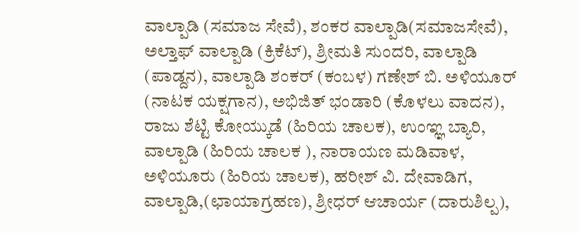ವಾಲ್ಪಾಡಿ (ಸಮಾಜ ಸೇವೆ), ಶಂಕರ ವಾಲ್ಪಾಡಿ(ಸಮಾಜಸೇವೆ), ಅಲ್ತಾಫ್ ವಾಲ್ಪಾಡಿ (ಕ್ರಿಕೆಟ್), ಶ್ರೀಮತಿ ಸುಂದರಿ, ವಾಲ್ಪಾಡಿ (ಪಾಡ್ದನ), ವಾಲ್ಪಾಡಿ ಶಂಕರ್ (ಕಂಬಳ) ಗಣೇಶ್ ಬಿ. ಅಳಿಯೂರ್ (ನಾಟಕ ಯಕ್ಷಗಾನ), ಅಭಿಜಿತ್ ಭಂಡಾರಿ (ಕೊಳಲು ವಾದನ), ರಾಜು ಶೆಟ್ಟಿ ಕೋಯ್ಕುಡೆ (ಹಿರಿಯ ಚಾಲಕ), ಉಂಞ್ಞ ಬ್ಯಾರಿ, ವಾಲ್ಪಾಡಿ (ಹಿರಿಯ ಚಾಲಕ ), ನಾರಾಯಣ ಮಡಿವಾಳ, ಅಳಿಯೂರು (ಹಿರಿಯ ಚಾಲಕ), ಹರೀಶ್ ವಿ. ದೇವಾಡಿಗ, ವಾಲ್ಪಾಡಿ,(ಛಾಯಾಗ್ರಹಣ), ಶ್ರೀಧರ್ ಆಚಾರ್ಯ (ದಾರುಶಿಲ್ಪ),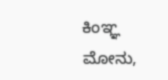ಕಿಂಞ್ಞ ಮೋನು,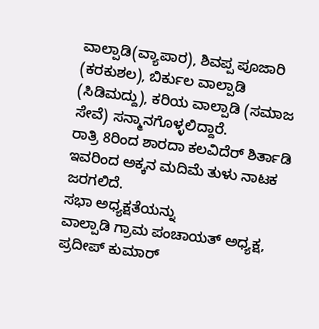ವಾಲ್ಪಾಡಿ(ವ್ಯಾಪಾರ), ಶಿವಪ್ಪ ಪೂಜಾರಿ (ಕರಕುಶಲ), ಬಿರ್ಕುಲ ವಾಲ್ಪಾಡಿ (ಸಿಡಿಮದ್ದು), ಕರಿಯ ವಾಲ್ಪಾಡಿ (ಸಮಾಜ ಸೇವೆ) ಸನ್ಮಾನಗೊಳ್ಳಲಿದ್ದಾರೆ.
ರಾತ್ರಿ 8ರಿಂದ ಶಾರದಾ ಕಲವಿದೆರ್ ಶಿರ್ತಾಡಿ ಇವರಿಂದ ಅಕ್ಕನ ಮದಿಮೆ ತುಳು ನಾಟಕ ಜರಗಲಿದೆ.
ಸಭಾ ಅಧ್ಯಕ್ಷತೆಯನ್ನು
ವಾಲ್ಪಾಡಿ ಗ್ರಾಮ ಪಂಚಾಯತ್ ಅಧ್ಯಕ್ಷ, ಪ್ರದೀಪ್ ಕುಮಾರ್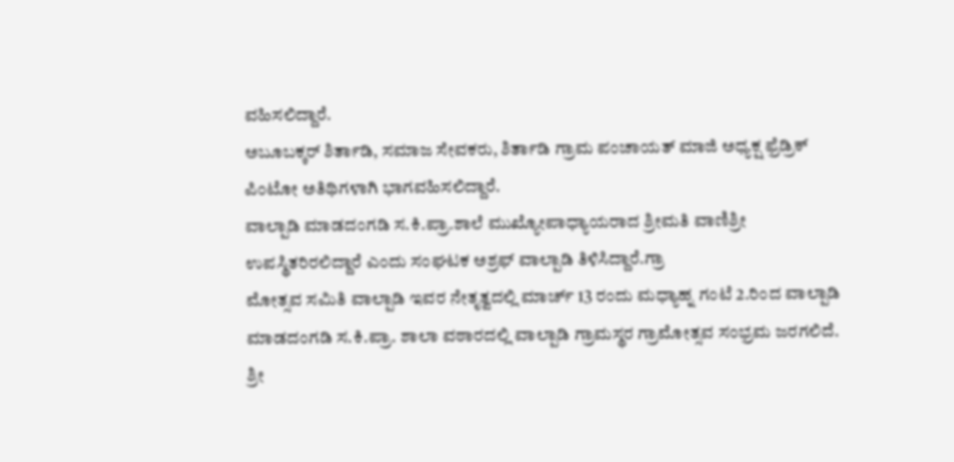ವಹಿಸಲಿದ್ದಾರೆ.
ಅಬೂಬಕ್ಕರ್ ಶಿರ್ತಾಡಿ, ಸಮಾಜ ಸೇವಕರು, ಶಿರ್ತಾಡಿ ಗ್ರಾಮ ಪಂಚಾಯತ್ ಮಾಜಿ ಅಧ್ಯಕ್ಷ ಫ್ರೆಡ್ರಿಕ್ ಪಿಂಟೋ ಅತಿಥಿಗಳಾಗಿ ಭಾಗವಹಿಸಲಿದ್ದಾರೆ.
ವಾಲ್ಪಾಡಿ ಮಾಡದಂಗಡಿ ಸ.ಕಿ.ಪ್ರಾ.ಶಾಲೆ ಮುಖ್ಯೋಪಾಧ್ಯಾಯರಾದ ಶ್ರೀಮತಿ ವಾಣಿಶ್ರೀ ಉಪಸ್ಥಿತರಿರಲಿದ್ದಾರೆ ಎಂದು ಸಂಘಟಕ ಅಶ್ರಫ್ ವಾಲ್ಪಾಡಿ ತಿಳಿಸಿದ್ದಾರೆ.ಗ್ರಾ
ಮೋತ್ಸವ ಸಮಿತಿ ವಾಲ್ಪಾಡಿ ಇವರ ನೇತೃತ್ವದಲ್ಲಿ ಮಾರ್ಚ್ 13 ರಂದು ಮಧ್ಯಾಹ್ನ ಗಂಟೆ 2.ರಿಂದ ವಾಲ್ಪಾಡಿ ಮಾಡದಂಗಡಿ ಸ.ಕಿ.ಪ್ರಾ. ಶಾಲಾ ವಠಾರದಲ್ಲಿ ವಾಲ್ಪಾಡಿ ಗ್ರಾಮಸ್ಥರ ಗ್ರಾಮೋತ್ಸವ ಸಂಭ್ರಮ ಜರಗಲಿದೆ.
ಶ್ರೀ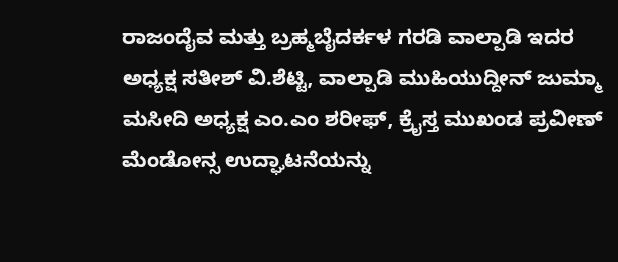ರಾಜಂದೈವ ಮತ್ತು ಬ್ರಹ್ಮಬೈದರ್ಕಳ ಗರಡಿ ವಾಲ್ಪಾಡಿ ಇದರ ಅಧ್ಯಕ್ಷ ಸತೀಶ್ ವಿ.ಶೆಟ್ಟಿ, ವಾಲ್ಪಾಡಿ ಮುಹಿಯುದ್ದೀನ್ ಜುಮ್ಮಾ ಮಸೀದಿ ಅಧ್ಯಕ್ಷ ಎಂ.ಎಂ ಶರೀಫ್, ಕ್ರೈಸ್ತ ಮುಖಂಡ ಪ್ರವೀಣ್ ಮೆಂಡೋನ್ಸ ಉದ್ಘಾಟನೆಯನ್ನು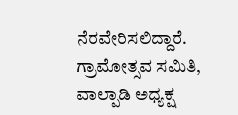ನೆರವೇರಿಸಲಿದ್ದಾರೆ.
ಗ್ರಾಮೋತ್ಸವ ಸಮಿತಿ, ವಾಲ್ಪಾಡಿ ಅಧ್ಯಕ್ಷ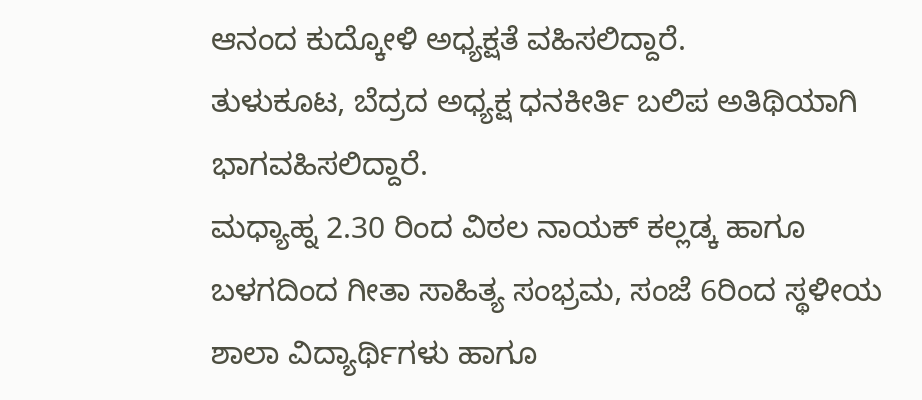ಆನಂದ ಕುದ್ಕೋಳಿ ಅಧ್ಯಕ್ಷತೆ ವಹಿಸಲಿದ್ದಾರೆ.
ತುಳುಕೂಟ, ಬೆದ್ರದ ಅಧ್ಯಕ್ಷ ಧನಕೀರ್ತಿ ಬಲಿಪ ಅತಿಥಿಯಾಗಿ ಭಾಗವಹಿಸಲಿದ್ದಾರೆ.
ಮಧ್ಯಾಹ್ನ 2.30 ರಿಂದ ವಿಠಲ ನಾಯಕ್ ಕಲ್ಲಡ್ಕ ಹಾಗೂ ಬಳಗದಿಂದ ಗೀತಾ ಸಾಹಿತ್ಯ ಸಂಭ್ರಮ, ಸಂಜೆ 6ರಿಂದ ಸ್ಥಳೀಯ ಶಾಲಾ ವಿದ್ಯಾರ್ಥಿಗಳು ಹಾಗೂ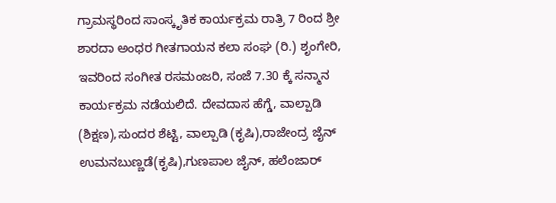ಗ್ರಾಮಸ್ಥರಿಂದ ಸಾಂಸ್ಕೃತಿಕ ಕಾರ್ಯಕ್ರಮ ರಾತ್ರಿ 7 ರಿಂದ ಶ್ರೀ ಶಾರದಾ ಅಂಧರ ಗೀತಗಾಯನ ಕಲಾ ಸಂಘ (ರಿ.) ಶೃಂಗೇರಿ, ಇವರಿಂದ ಸಂಗೀತ ರಸಮಂಜರಿ, ಸಂಜೆ 7.30 ಕ್ಕೆ ಸನ್ಮಾನ ಕಾರ್ಯಕ್ರಮ ನಡೆಯಲಿದೆ. ದೇವದಾಸ ಹೆಗ್ಡೆ, ವಾಲ್ಪಾಡಿ (ಶಿಕ್ಷಣ),ಸುಂದರ ಶೆಟ್ಟಿ, ವಾಲ್ಪಾಡಿ (ಕೃಷಿ),ರಾಜೇಂದ್ರ ಜೈನ್ ಉಮನಬುಣ್ಣಡೆ(ಕೃಷಿ),ಗುಣಪಾಲ ಜೈನ್, ಹಲೆಂಜಾರ್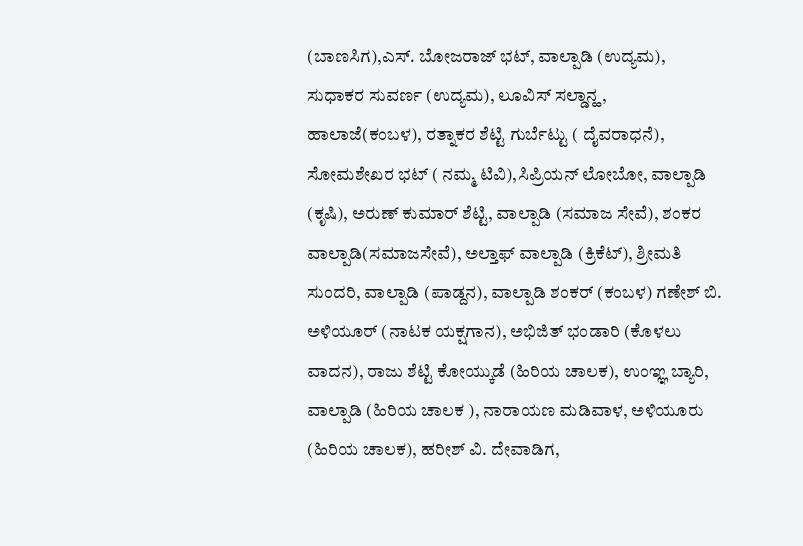(ಬಾಣಸಿಗ),ಎಸ್. ಬೋಜರಾಜ್ ಭಟ್, ವಾಲ್ಪಾಡಿ (ಉದ್ಯಮ), ಸುಧಾಕರ ಸುವರ್ಣ (ಉದ್ಯಮ), ಲೂವಿಸ್ ಸಲ್ಡಾನ್ಹ, ಹಾಲಾಜೆ(ಕಂಬಳ), ರತ್ನಾಕರ ಶೆಟ್ಟಿ ಗುರ್ಬೆಟ್ಟು ( ದೈವರಾಧನೆ), ಸೋಮಶೇಖರ ಭಟ್ ( ನಮ್ಮ ಟಿವಿ),ಸಿಪ್ರಿಯನ್ ಲೋಬೋ, ವಾಲ್ಪಾಡಿ (ಕೃಷಿ), ಅರುಣ್ ಕುಮಾರ್ ಶೆಟ್ಟಿ, ವಾಲ್ಪಾಡಿ (ಸಮಾಜ ಸೇವೆ), ಶಂಕರ ವಾಲ್ಪಾಡಿ(ಸಮಾಜಸೇವೆ), ಅಲ್ತಾಫ್ ವಾಲ್ಪಾಡಿ (ಕ್ರಿಕೆಟ್), ಶ್ರೀಮತಿ ಸುಂದರಿ, ವಾಲ್ಪಾಡಿ (ಪಾಡ್ದನ), ವಾಲ್ಪಾಡಿ ಶಂಕರ್ (ಕಂಬಳ) ಗಣೇಶ್ ಬಿ. ಅಳಿಯೂರ್ (ನಾಟಕ ಯಕ್ಷಗಾನ), ಅಭಿಜಿತ್ ಭಂಡಾರಿ (ಕೊಳಲು ವಾದನ), ರಾಜು ಶೆಟ್ಟಿ ಕೋಯ್ಕುಡೆ (ಹಿರಿಯ ಚಾಲಕ), ಉಂಞ್ಞ ಬ್ಯಾರಿ, ವಾಲ್ಪಾಡಿ (ಹಿರಿಯ ಚಾಲಕ ), ನಾರಾಯಣ ಮಡಿವಾಳ, ಅಳಿಯೂರು (ಹಿರಿಯ ಚಾಲಕ), ಹರೀಶ್ ವಿ. ದೇವಾಡಿಗ,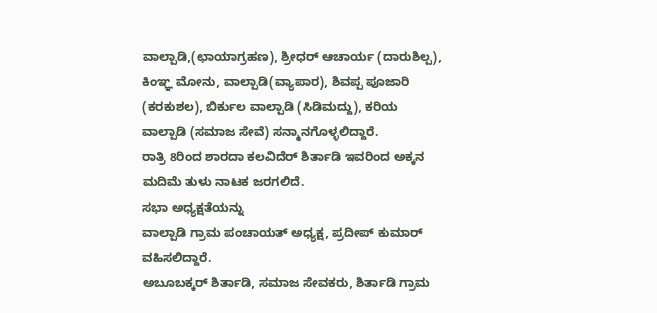ವಾಲ್ಪಾಡಿ,(ಛಾಯಾಗ್ರಹಣ), ಶ್ರೀಧರ್ ಆಚಾರ್ಯ (ದಾರುಶಿಲ್ಪ), ಕಿಂಞ್ಞ ಮೋನು, ವಾಲ್ಪಾಡಿ(ವ್ಯಾಪಾರ), ಶಿವಪ್ಪ ಪೂಜಾರಿ (ಕರಕುಶಲ), ಬಿರ್ಕುಲ ವಾಲ್ಪಾಡಿ (ಸಿಡಿಮದ್ದು), ಕರಿಯ ವಾಲ್ಪಾಡಿ (ಸಮಾಜ ಸೇವೆ) ಸನ್ಮಾನಗೊಳ್ಳಲಿದ್ದಾರೆ.
ರಾತ್ರಿ 8ರಿಂದ ಶಾರದಾ ಕಲವಿದೆರ್ ಶಿರ್ತಾಡಿ ಇವರಿಂದ ಅಕ್ಕನ ಮದಿಮೆ ತುಳು ನಾಟಕ ಜರಗಲಿದೆ.
ಸಭಾ ಅಧ್ಯಕ್ಷತೆಯನ್ನು
ವಾಲ್ಪಾಡಿ ಗ್ರಾಮ ಪಂಚಾಯತ್ ಅಧ್ಯಕ್ಷ, ಪ್ರದೀಪ್ ಕುಮಾರ್ ವಹಿಸಲಿದ್ದಾರೆ.
ಅಬೂಬಕ್ಕರ್ ಶಿರ್ತಾಡಿ, ಸಮಾಜ ಸೇವಕರು, ಶಿರ್ತಾಡಿ ಗ್ರಾಮ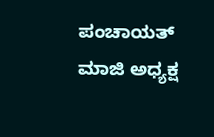ಪಂಚಾಯತ್ ಮಾಜಿ ಅಧ್ಯಕ್ಷ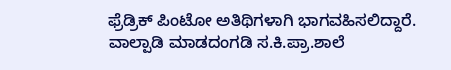ಫ್ರೆಡ್ರಿಕ್ ಪಿಂಟೋ ಅತಿಥಿಗಳಾಗಿ ಭಾಗವಹಿಸಲಿದ್ದಾರೆ.
ವಾಲ್ಪಾಡಿ ಮಾಡದಂಗಡಿ ಸ.ಕಿ.ಪ್ರಾ.ಶಾಲೆ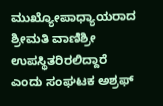ಮುಖ್ಯೋಪಾಧ್ಯಾಯರಾದ ಶ್ರೀಮತಿ ವಾಣಿಶ್ರೀ ಉಪಸ್ಥಿತರಿರಲಿದ್ದಾರೆ ಎಂದು ಸಂಘಟಕ ಅಶ್ರಫ್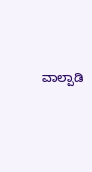ವಾಲ್ಪಾಡಿ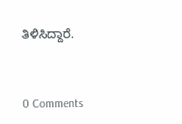ತಿಳಿಸಿದ್ದಾರೆ.


0 Comments